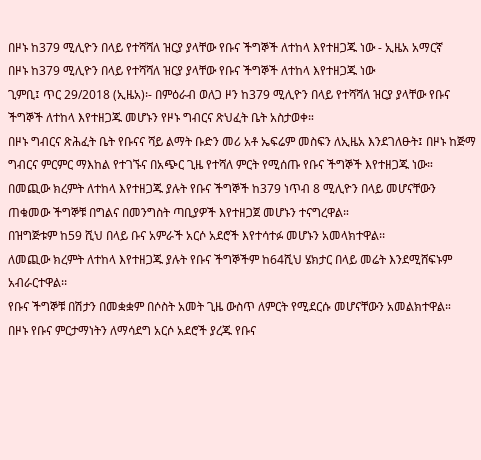በዞኑ ከ379 ሚሊዮን በላይ የተሻሻለ ዝርያ ያላቸው የቡና ችግኞች ለተከላ እየተዘጋጁ ነው - ኢዜአ አማርኛ
በዞኑ ከ379 ሚሊዮን በላይ የተሻሻለ ዝርያ ያላቸው የቡና ችግኞች ለተከላ እየተዘጋጁ ነው
ጊምቢ፤ ጥር 29/2018 (ኢዜአ)፡- በምዕራብ ወለጋ ዞን ከ379 ሚሊዮን በላይ የተሻሻለ ዝርያ ያላቸው የቡና ችግኞች ለተከላ እየተዘጋጁ መሆኑን የዞኑ ግብርና ጽህፈት ቤት አስታወቀ።
በዞኑ ግብርና ጽሕፈት ቤት የቡናና ሻይ ልማት ቡድን መሪ አቶ ኤፍሬም መስፍን ለኢዜአ እንደገለፁት፤ በዞኑ ከጅማ ግብርና ምርምር ማእከል የተገኙና በአጭር ጊዜ የተሻለ ምርት የሚሰጡ የቡና ችግኞች እየተዘጋጁ ነው።
በመጪው ክረምት ለተከላ እየተዘጋጁ ያሉት የቡና ችግኞች ከ379 ነጥብ 8 ሚሊዮን በላይ መሆናቸውን ጠቁመው ችግኞቹ በግልና በመንግስት ጣቢያዎች እየተዘጋጀ መሆኑን ተናግረዋል።
በዝግጅቱም ከ59 ሺህ በላይ ቡና አምራች አርሶ አደሮች እየተሳተፉ መሆኑን አመላክተዋል፡፡
ለመጪው ክረምት ለተከላ እየተዘጋጁ ያሉት የቡና ችግኞችም ከ64ሺህ ሄክታር በላይ መሬት እንደሚሸፍኑም አብራርተዋል፡፡
የቡና ችግኞቹ በሽታን በመቋቋም በሶስት አመት ጊዜ ውስጥ ለምርት የሚደርሱ መሆናቸውን አመልክተዋል።
በዞኑ የቡና ምርታማነትን ለማሳደግ አርሶ አደሮች ያረጁ የቡና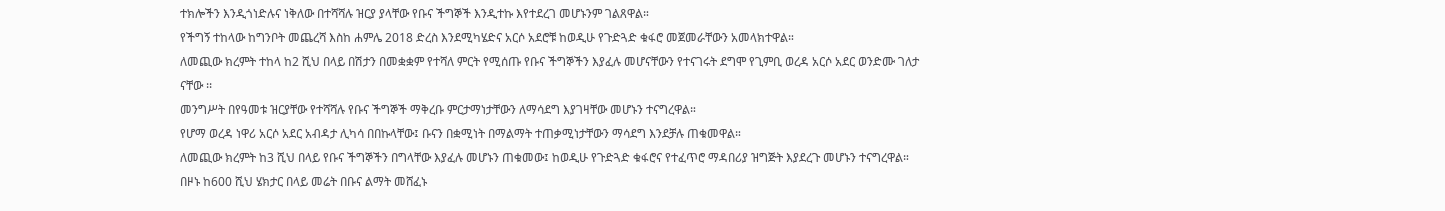ተክሎችን እንዲጎነድሉና ነቅለው በተሻሻሉ ዝርያ ያላቸው የቡና ችግኞች እንዲተኩ እየተደረገ መሆኑንም ገልጸዋል።
የችግኝ ተከላው ከግንቦት መጨረሻ እስከ ሐምሌ 2018 ድረስ እንደሚካሄድና አርሶ አደሮቹ ከወዲሁ የጉድጓድ ቁፋሮ መጀመራቸውን አመላክተዋል።
ለመጪው ክረምት ተከላ ከ2 ሺህ በላይ በሽታን በመቋቋም የተሻለ ምርት የሚሰጡ የቡና ችግኞችን እያፈሉ መሆናቸውን የተናገሩት ደግሞ የጊምቢ ወረዳ አርሶ አደር ወንድሙ ገለታ ናቸው ፡፡
መንግሥት በየዓመቱ ዝርያቸው የተሻሻሉ የቡና ችግኞች ማቅረቡ ምርታማነታቸውን ለማሳደግ እያገዛቸው መሆኑን ተናግረዋል።
የሆማ ወረዳ ነዋሪ አርሶ አደር አብዳታ ሊካሳ በበኩላቸው፤ ቡናን በቋሚነት በማልማት ተጠቃሚነታቸውን ማሳደግ እንደቻሉ ጠቁመዋል።
ለመጪው ክረምት ከ3 ሺህ በላይ የቡና ችግኞችን በግላቸው እያፈሉ መሆኑን ጠቁመው፤ ከወዲሁ የጉድጓድ ቁፋሮና የተፈጥሮ ማዳበሪያ ዝግጅት እያደረጉ መሆኑን ተናግረዋል።
በዞኑ ከ600 ሺህ ሄክታር በላይ መሬት በቡና ልማት መሸፈኑ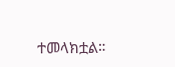ተመላክቷል።